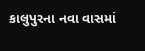કાલુપુરના નવા વાસમાં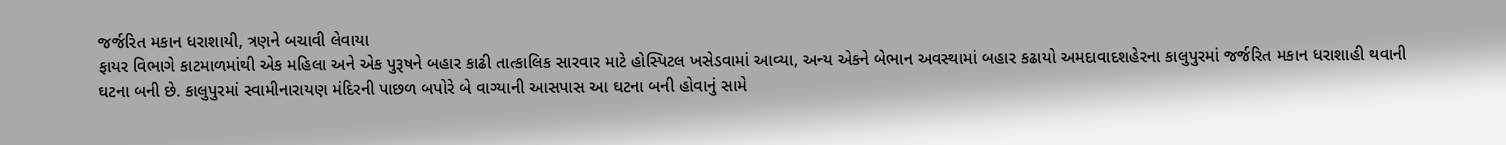જર્જરિત મકાન ધરાશાયી, ત્રણને બચાવી લેવાયા
ફાયર વિભાગે કાટમાળમાંથી એક મહિલા અને એક પુરૂષને બહાર કાઢી તાત્કાલિક સારવાર માટે હોસ્પિટલ ખસેડવામાં આવ્યા, અન્ય એકને બેભાન અવસ્થામાં બહાર કઢાયો અમદાવાદશહેરના કાલુપુરમાં જર્જરિત મકાન ધરાશાહી થવાની ઘટના બની છે. કાલુપુરમાં સ્વામીનારાયણ મંદિરની પાછળ બપોરે બે વાગ્યાની આસપાસ આ ઘટના બની હોવાનું સામે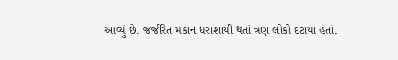આવ્યું છે. જર્જરિત મકાન ધરાશાયી થતાં ત્રણ લોકો દટાયા હતાં.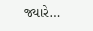જ્યારે…